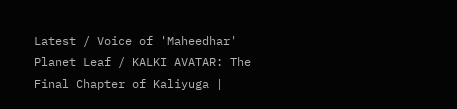Latest / Voice of 'Maheedhar' Planet Leaf / KALKI AVATAR: The Final Chapter of Kaliyuga |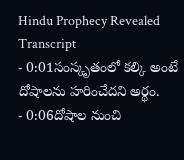Hindu Prophecy Revealed
Transcript
- 0:01సంస్కృతంలో కల్కి అంటే దోషాలను హరించేదని అర్థం.
- 0:06దోషాల నుంచి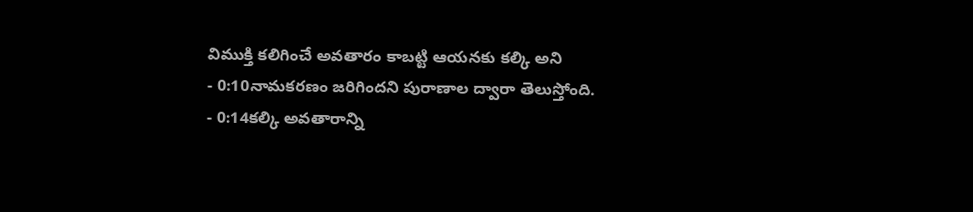విముక్తి కలిగించే అవతారం కాబట్టి ఆయనకు కల్కి అని
- 0:10నామకరణం జరిగిందని పురాణాల ద్వారా తెలుస్తోంది.
- 0:14కల్కి అవతారాన్ని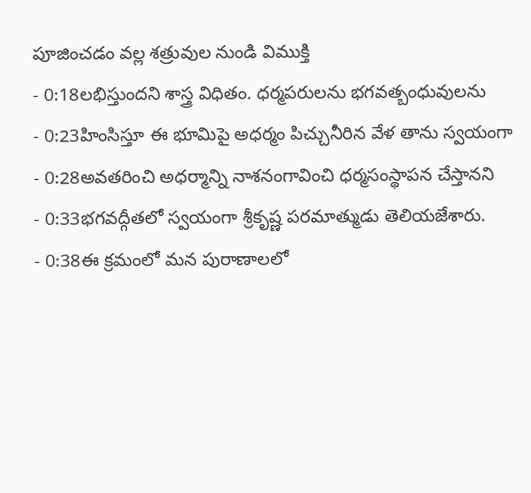పూజించడం వల్ల శత్రువుల నుండి విముక్తి
- 0:18లభిస్తుందని శాస్త్ర విధితం. ధర్మపరులను భగవత్బంధువులను
- 0:23హింసిస్తూ ఈ భూమిపై అధర్మం పిచ్చునీరిన వేళ తాను స్వయంగా
- 0:28అవతరించి అధర్మాన్ని నాశనంగావించి ధర్మసంస్థాపన చేస్తానని
- 0:33భగవద్గీతలో స్వయంగా శ్రీకృష్ణ పరమాత్ముడు తెలియజేశారు.
- 0:38ఈ క్రమంలో మన పురాణాలలో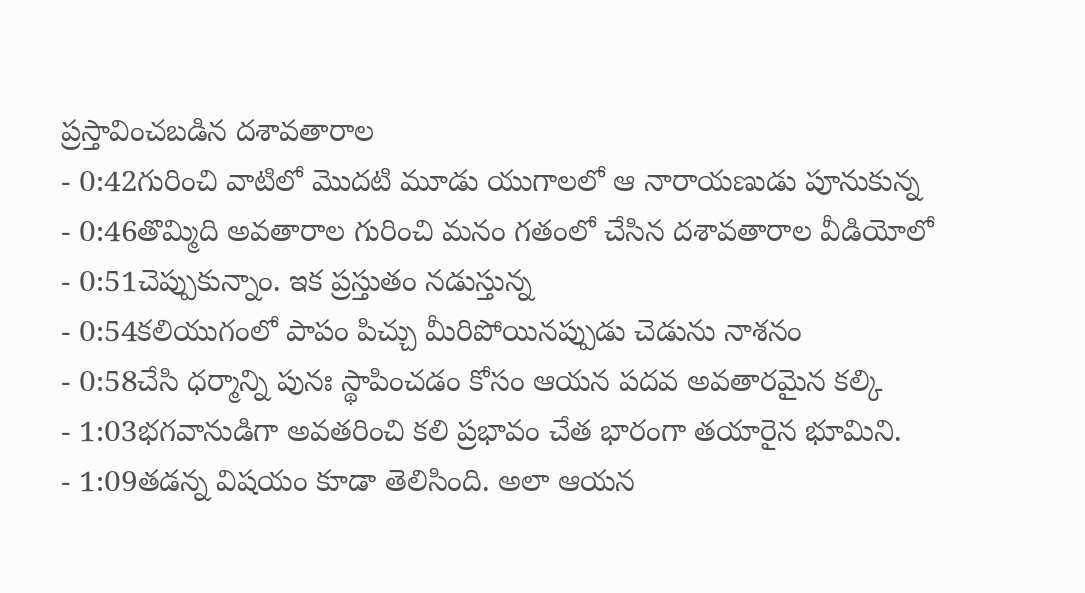ప్రస్తావించబడిన దశావతారాల
- 0:42గురించి వాటిలో మొదటి మూడు యుగాలలో ఆ నారాయణుడు పూనుకున్న
- 0:46తొమ్మిది అవతారాల గురించి మనం గతంలో చేసిన దశావతారాల వీడియోలో
- 0:51చెప్పుకున్నాం. ఇక ప్రస్తుతం నడుస్తున్న
- 0:54కలియుగంలో పాపం పిచ్చు మీరిపోయినప్పుడు చెడును నాశనం
- 0:58చేసి ధర్మాన్ని పునః స్థాపించడం కోసం ఆయన పదవ అవతారమైన కల్కి
- 1:03భగవానుడిగా అవతరించి కలి ప్రభావం చేత భారంగా తయారైన భూమిని.
- 1:09తడన్న విషయం కూడా తెలిసింది. అలా ఆయన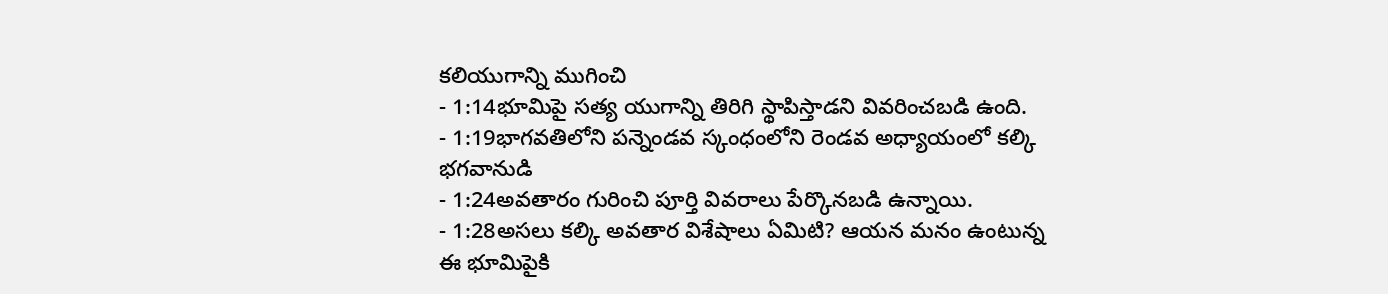కలియుగాన్ని ముగించి
- 1:14భూమిపై సత్య యుగాన్ని తిరిగి స్థాపిస్తాడని వివరించబడి ఉంది.
- 1:19భాగవతిలోని పన్నెండవ స్కంధంలోని రెండవ అధ్యాయంలో కల్కి భగవానుడి
- 1:24అవతారం గురించి పూర్తి వివరాలు పేర్కొనబడి ఉన్నాయి.
- 1:28అసలు కల్కి అవతార విశేషాలు ఏమిటి? ఆయన మనం ఉంటున్న ఈ భూమిపైకి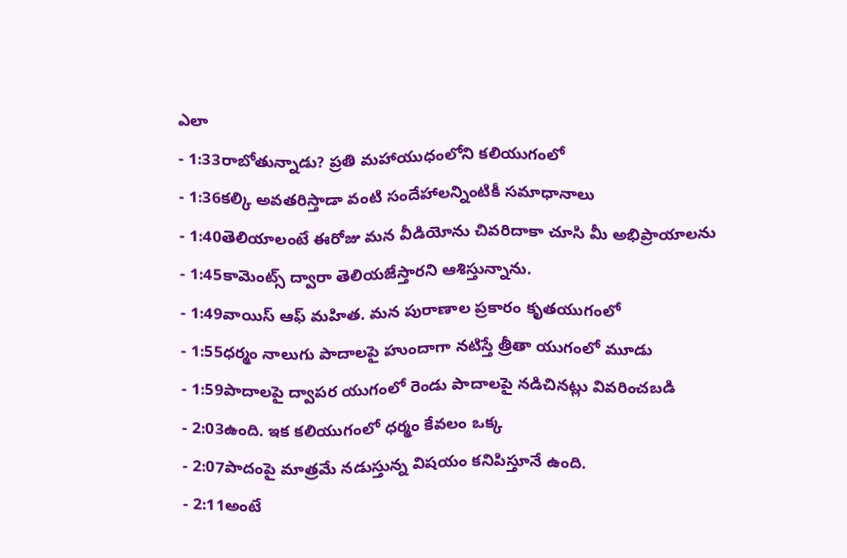ఎలా
- 1:33రాబోతున్నాడు? ప్రతి మహాయుధంలోని కలియుగంలో
- 1:36కల్కి అవతరిస్తాడా వంటి సందేహాలన్నింటికీ సమాధానాలు
- 1:40తెలియాలంటే ఈరోజు మన వీడియోను చివరిదాకా చూసి మీ అభిప్రాయాలను
- 1:45కామెంట్స్ ద్వారా తెలియజేస్తారని ఆశిస్తున్నాను.
- 1:49వాయిస్ ఆఫ్ మహిత. మన పురాణాల ప్రకారం కృతయుగంలో
- 1:55ధర్మం నాలుగు పాదాలపై హుందాగా నటిస్తే త్రీతా యుగంలో మూడు
- 1:59పాదాలపై ద్వాపర యుగంలో రెండు పాదాలపై నడిచినట్లు వివరించబడి
- 2:03ఉంది. ఇక కలియుగంలో ధర్మం కేవలం ఒక్క
- 2:07పాదంపై మాత్రమే నడుస్తున్న విషయం కనిపిస్తూనే ఉంది.
- 2:11అంటే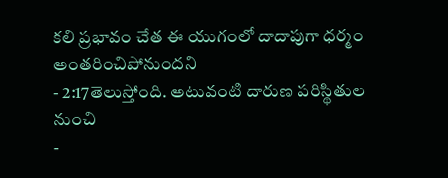కలి ప్రభావం చేత ఈ యుగంలో దాదాపుగా ధర్మం అంతరించిపోనుందని
- 2:17తెలుస్తోంది. అటువంటి దారుణ పరిస్థితుల నుంచి
-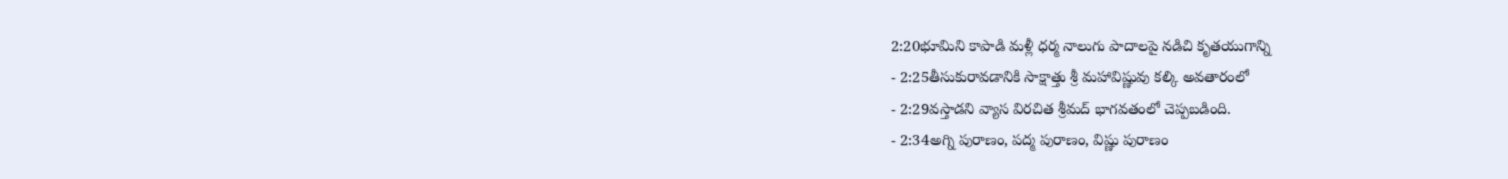2:20భూమిని కాపాడి మళ్లీ ధర్మ నాలుగు పాదాలపై నడిచి కృతయుగాన్ని
- 2:25తీసుకురావడానికి సాక్షాత్తు శ్రీ మహావిష్ణువు కల్కి అవతారంలో
- 2:29వస్తాడని వ్యాస విరచిత శ్రీమద్ భాగవతంలో చెప్పబడింది.
- 2:34అగ్ని పురాణం, పద్మ పురాణం, విష్ణు పురాణం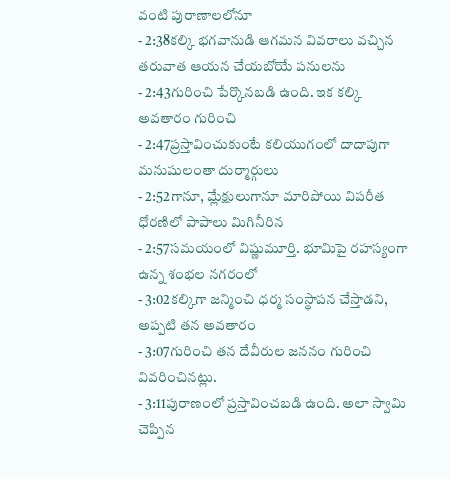వంటి పురాణాలలోనూ
- 2:38కల్కి భగవానుడి ఆగమన వివరాలు వచ్చిన తరువాత ఆయన చేయబోయే పనులను
- 2:43గురించి పేర్కొనబడి ఉంది. ఇక కల్కి అవతారం గురించి
- 2:47ప్రస్తావించుకుంటే కలియుగంలో దాదాపుగా మనుషులంతా దుర్మార్గులు
- 2:52గానూ, మ్లేక్షులుగానూ మారిపోయి విపరీత ధోరణిలో పాపాలు మిగినీరిన
- 2:57సమయంలో విష్ణుమూర్తి. భూమిపై రహస్యంగా ఉన్న శంభల నగరంలో
- 3:02కల్కిగా జన్మించి ధర్మ సంస్థాపన చేస్తాడని, అప్పటి తన అవతారం
- 3:07గురించి తన దేవీరుల జననం గురించి వివరించినట్లు.
- 3:11పురాణంలో ప్రస్తావించబడి ఉంది. అలా స్వామి చెప్పిన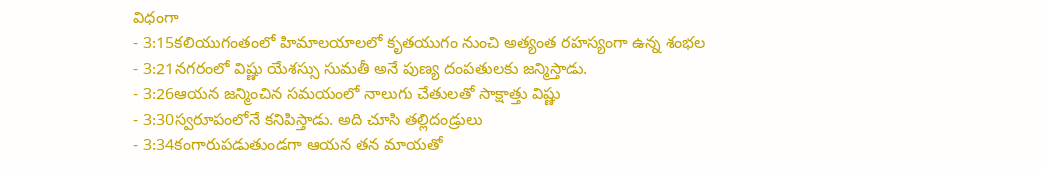విధంగా
- 3:15కలియుగంతంలో హిమాలయాలలో కృతయుగం నుంచి అత్యంత రహస్యంగా ఉన్న శంభల
- 3:21నగరంలో విష్ణు యేశస్సు సుమతీ అనే పుణ్య దంపతులకు జన్మిస్తాడు.
- 3:26ఆయన జన్మించిన సమయంలో నాలుగు చేతులతో సాక్షాత్తు విష్ణు
- 3:30స్వరూపంలోనే కనిపిస్తాడు. అది చూసి తల్లిదండ్రులు
- 3:34కంగారుపడుతుండగా ఆయన తన మాయతో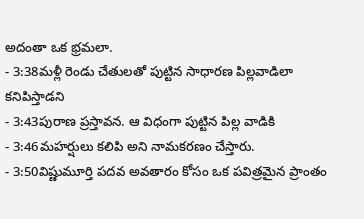అదంతా ఒక భ్రమలా.
- 3:38మళ్లీ రెండు చేతులతో పుట్టిన సాధారణ పిల్లవాడిలా కనిపిస్తాడని
- 3:43పురాణ ప్రస్తావన. ఆ విధంగా పుట్టిన పిల్ల వాడికి
- 3:46మహర్షులు కలిపి అని నామకరణం చేస్తారు.
- 3:50విష్ణుమూర్తి పదవ అవతారం కోసం ఒక పవిత్రమైన ప్రాంతం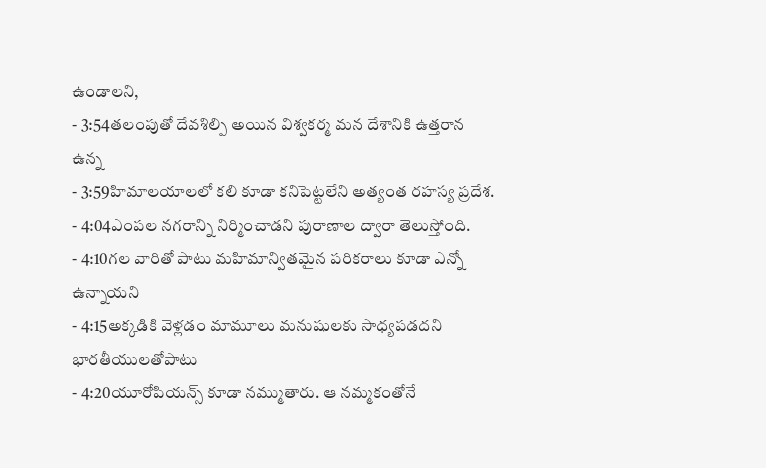ఉండాలని,
- 3:54తలంపుతో దేవశిల్పి అయిన విశ్వకర్మ మన దేశానికి ఉత్తరాన ఉన్న
- 3:59హిమాలయాలలో కలి కూడా కనిపెట్టలేని అత్యంత రహస్య ప్రదేశ.
- 4:04ఎంపల నగరాన్ని నిర్మించాడని పురాణాల ద్వారా తెలుస్తోంది.
- 4:10గల వారితో పాటు మహిమాన్వితమైన పరికరాలు కూడా ఎన్నో ఉన్నాయని
- 4:15అక్కడికి వెళ్లడం మామూలు మనుషులకు సాధ్యపడదని భారతీయులతోపాటు
- 4:20యూరోపియన్స్ కూడా నమ్ముతారు. ఆ నమ్మకంతోనే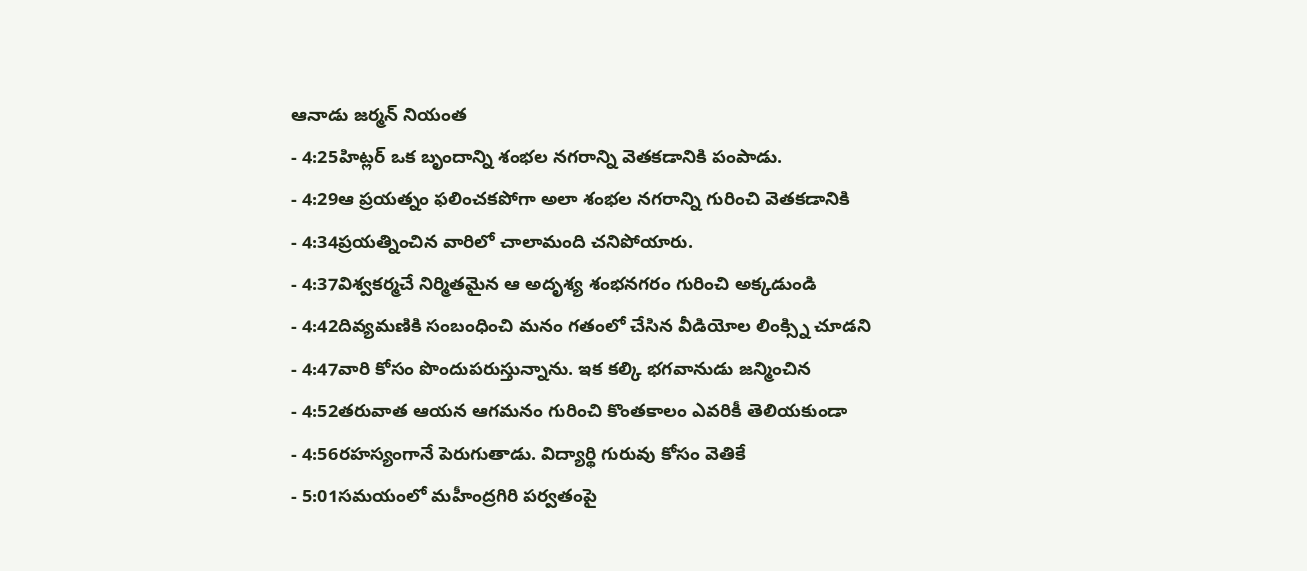ఆనాడు జర్మన్ నియంత
- 4:25హిట్లర్ ఒక బృందాన్ని శంభల నగరాన్ని వెతకడానికి పంపాడు.
- 4:29ఆ ప్రయత్నం ఫలించకపోగా అలా శంభల నగరాన్ని గురించి వెతకడానికి
- 4:34ప్రయత్నించిన వారిలో చాలామంది చనిపోయారు.
- 4:37విశ్వకర్మచే నిర్మితమైన ఆ అదృశ్య శంభనగరం గురించి అక్కడుండి
- 4:42దివ్యమణికి సంబంధించి మనం గతంలో చేసిన వీడియోల లింక్స్ని చూడని
- 4:47వారి కోసం పొందుపరుస్తున్నాను. ఇక కల్కి భగవానుడు జన్మించిన
- 4:52తరువాత ఆయన ఆగమనం గురించి కొంతకాలం ఎవరికీ తెలియకుండా
- 4:56రహస్యంగానే పెరుగుతాడు. విద్యార్థి గురువు కోసం వెతికే
- 5:01సమయంలో మహీంద్రగిరి పర్వతంపై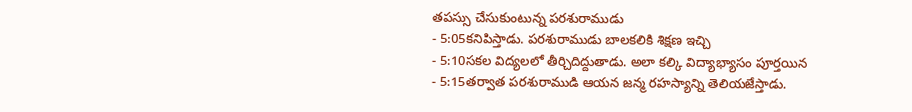తపస్సు చేసుకుంటున్న పరశురాముడు
- 5:05కనిపిస్తాడు. పరశురాముడు బాలకలికి శిక్షణ ఇచ్చి
- 5:10సకల విద్యలలో తీర్చిదిద్దుతాడు. అలా కల్కి విద్యాభ్యాసం పూర్తయిన
- 5:15తర్వాత పరశురాముడి ఆయన జన్మ రహస్యాన్ని తెలియజేస్తాడు.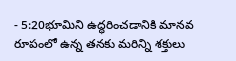- 5:20భూమిని ఉద్ధరించడానికి మానవ రూపంలో ఉన్న తనకు మరిన్ని శక్తులు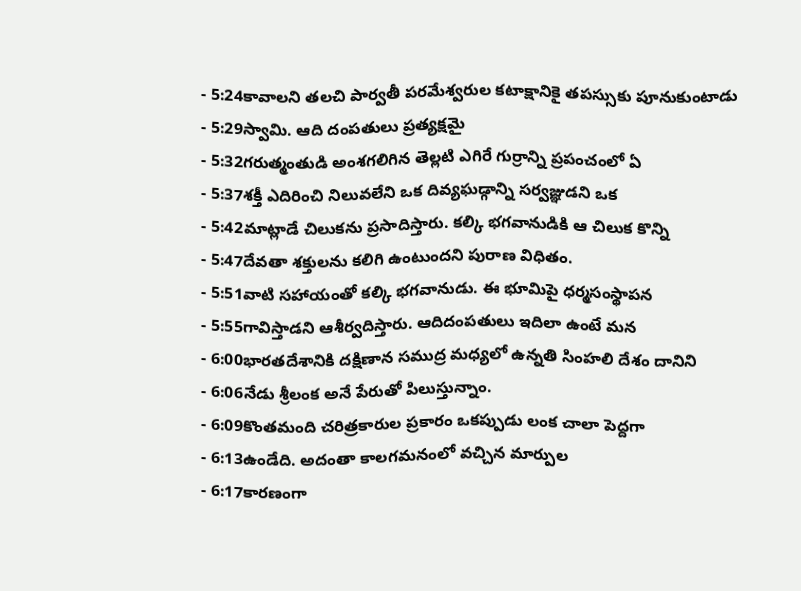- 5:24కావాలని తలచి పార్వతీ పరమేశ్వరుల కటాక్షానికై తపస్సుకు పూనుకుంటాడు
- 5:29స్వామి. ఆది దంపతులు ప్రత్యక్షమై
- 5:32గరుత్మంతుడి అంశగలిగిన తెల్లటి ఎగిరే గుర్రాన్ని ప్రపంచంలో ఏ
- 5:37శక్తీ ఎదిరించి నిలువలేని ఒక దివ్యఘడ్గాన్ని సర్వజ్ఞుడని ఒక
- 5:42మాట్లాడే చిలుకను ప్రసాదిస్తారు. కల్కి భగవానుడికి ఆ చిలుక కొన్ని
- 5:47దేవతా శక్తులను కలిగి ఉంటుందని పురాణ విధితం.
- 5:51వాటి సహాయంతో కల్కి భగవానుడు. ఈ భూమిపై ధర్మసంస్థాపన
- 5:55గావిస్తాడని ఆశీర్వదిస్తారు. ఆదిదంపతులు ఇదిలా ఉంటే మన
- 6:00భారతదేశానికి దక్షిణాన సముద్ర మధ్యలో ఉన్నతి సింహలి దేశం దానిని
- 6:06నేడు శ్రీలంక అనే పేరుతో పిలుస్తున్నాం.
- 6:09కొంతమంది చరిత్రకారుల ప్రకారం ఒకప్పుడు లంక చాలా పెద్దగా
- 6:13ఉండేది. అదంతా కాలగమనంలో వచ్చిన మార్పుల
- 6:17కారణంగా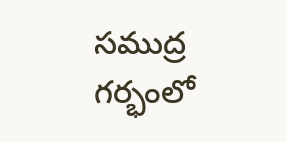సముద్ర గర్భంలో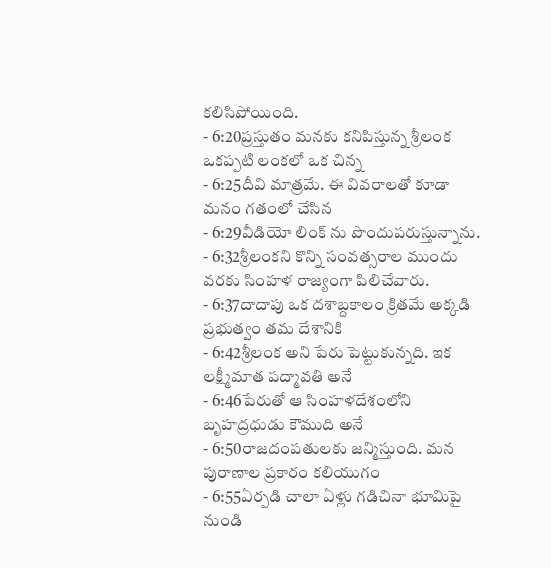కలిసిపోయింది.
- 6:20ప్రస్తుతం మనకు కనిపిస్తున్న శ్రీలంక ఒకప్పటి లంకలో ఒక చిన్న
- 6:25దీవి మాత్రమే. ఈ వివరాలతో కూడా మనం గతంలో చేసిన
- 6:29వీడియో లింక్ ను పొందుపరుస్తున్నాను.
- 6:32శ్రీలంకని కొన్ని సంవత్సరాల ముందు వరకు సింహళ రాజ్యంగా పిలిచేవారు.
- 6:37దాదాపు ఒక దశాబ్దకాలం క్రితమే అక్కడి ప్రభుత్వం తమ దేశానికి
- 6:42శ్రీలంక అని పేరు పెట్టుకున్నది. ఇక లక్ష్మీమాత పద్మావతి అనే
- 6:46పేరుతో ఆ సింహళదేశంలోని బృహద్రధుడు కౌముది అనే
- 6:50రాజదంపతులకు జన్మిస్తుంది. మన పురాణాల ప్రకారం కలియుగం
- 6:55ఏర్పడి చాలా ఏళ్లు గడిచినా భూమిపై నుండి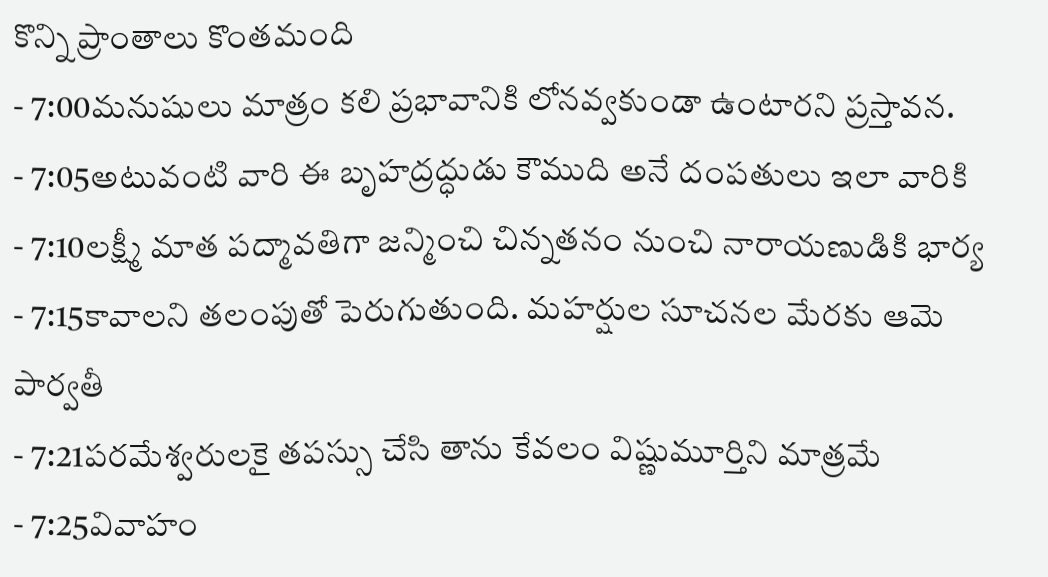కొన్ని ప్రాంతాలు కొంతమంది
- 7:00మనుషులు మాత్రం కలి ప్రభావానికి లోనవ్వకుండా ఉంటారని ప్రస్తావన.
- 7:05అటువంటి వారి ఈ బృహద్రద్ధుడు కౌముది అనే దంపతులు ఇలా వారికి
- 7:10లక్ష్మీ మాత పద్మావతిగా జన్మించి చిన్నతనం నుంచి నారాయణుడికి భార్య
- 7:15కావాలని తలంపుతో పెరుగుతుంది. మహర్షుల సూచనల మేరకు ఆమె పార్వతీ
- 7:21పరమేశ్వరులకై తపస్సు చేసి తాను కేవలం విష్ణుమూర్తిని మాత్రమే
- 7:25వివాహం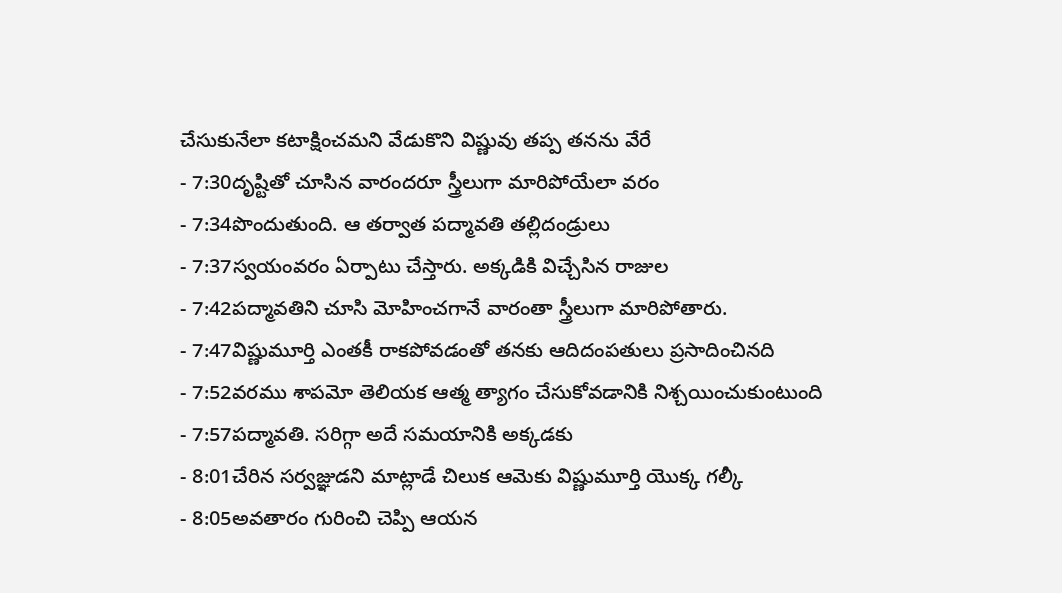చేసుకునేలా కటాక్షించమని వేడుకొని విష్ణువు తప్ప తనను వేరే
- 7:30దృష్టితో చూసిన వారందరూ స్త్రీలుగా మారిపోయేలా వరం
- 7:34పొందుతుంది. ఆ తర్వాత పద్మావతి తల్లిదండ్రులు
- 7:37స్వయంవరం ఏర్పాటు చేస్తారు. అక్కడికి విచ్చేసిన రాజుల
- 7:42పద్మావతిని చూసి మోహించగానే వారంతా స్త్రీలుగా మారిపోతారు.
- 7:47విష్ణుమూర్తి ఎంతకీ రాకపోవడంతో తనకు ఆదిదంపతులు ప్రసాదించినది
- 7:52వరము శాపమో తెలియక ఆత్మ త్యాగం చేసుకోవడానికి నిశ్చయించుకుంటుంది
- 7:57పద్మావతి. సరిగ్గా అదే సమయానికి అక్కడకు
- 8:01చేరిన సర్వజ్ఞుడని మాట్లాడే చిలుక ఆమెకు విష్ణుమూర్తి యొక్క గల్కీ
- 8:05అవతారం గురించి చెప్పి ఆయన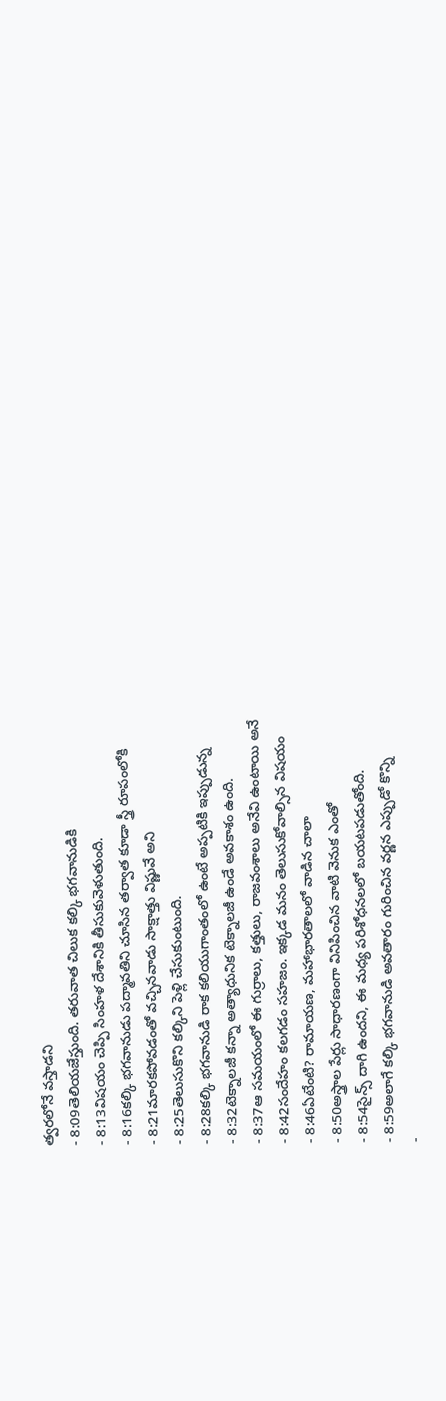త్వరలోనే వస్తాడని
- 8:09తెలియజేస్తుంది. తరువాత చిలుక కల్కి భగవానుడికి
- 8:13విషయం చెప్పి సింహళ దేశానికి తీసుకువెళుతుంది.
- 8:16కల్కి భగవానుడు పద్మావతిని చూసిన తర్వాత కూడా స్త్రీ రూపంలోకి
- 8:21మారకపోవడంతో వచ్చినవాడు సాక్షాత్తు విష్ణువే అని
- 8:25తెలుసుకొని కల్కిని పెళ్లి చేసుకుంటుంది.
- 8:28కల్కి భగవానుడి రాక కలియుగాంతంలో ఉంటే అప్పటికి ఇప్పుడున్న
- 8:32టెక్నాలజీ కన్నా అత్యాధునిక టెక్నాలజీ ఉండే అవకాశం ఉంది.
- 8:37ఆ సమయంలో ఈ గుర్రాలు, కత్తులు, రాజవంశాలు అనేవి ఉంటాయి అనే
- 8:42సందేహం కలగడం సహజం. ఇక్కడ మనం తెలుసుకోవాల్సిన విషయం
- 8:46ఏటేంటి? రామాయణ, మహాభారతాలలో వాడిన చాలా
- 8:50అస్త్రాల పేర్లు సాధారణంగా వినిపించిన వాటి వెనుక ఎంతో
- 8:54సైన్స్ దాగి ఉందని, ఈ మధ్య పరిశోధనలలో బయటపడుతోంది.
- 8:59అలాగే కల్కి భగవానుడి అవతారం గురించిన వర్ణన ఎప్పుడో కొన్ని
-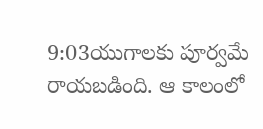9:03యుగాలకు పూర్వమే రాయబడింది. ఆ కాలంలో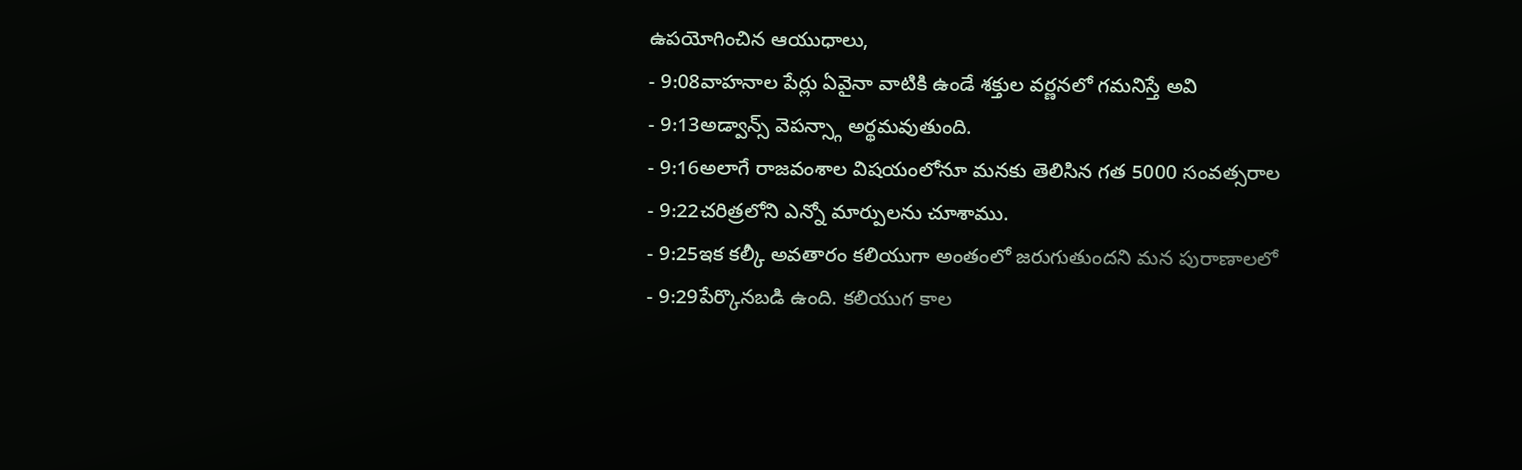ఉపయోగించిన ఆయుధాలు,
- 9:08వాహనాల పేర్లు ఏవైనా వాటికి ఉండే శక్తుల వర్ణనలో గమనిస్తే అవి
- 9:13అడ్వాన్స్ వెపన్స్గా అర్థమవుతుంది.
- 9:16అలాగే రాజవంశాల విషయంలోనూ మనకు తెలిసిన గత 5000 సంవత్సరాల
- 9:22చరిత్రలోని ఎన్నో మార్పులను చూశాము.
- 9:25ఇక కల్కీ అవతారం కలియుగా అంతంలో జరుగుతుందని మన పురాణాలలో
- 9:29పేర్కొనబడి ఉంది. కలియుగ కాల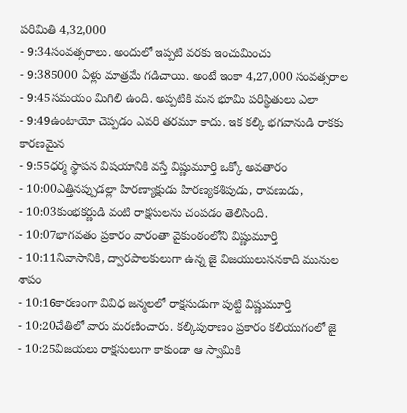పరిమితి 4,32,000
- 9:34సంవత్సరాలు. అందులో ఇప్పటి వరకు ఇంచుమించు
- 9:385000 ఏళ్లు మాత్రమే గడిచాయి. అంటే ఇంకా 4,27,000 సంవత్సరాల
- 9:45సమయం మిగిలి ఉంది. అప్పటికి మన భూమి పరిస్థితులు ఎలా
- 9:49ఉంటాయో చెప్పడం ఎవరి తరమూ కాదు. ఇక కల్కి భగవానుడి రాకకు కారణమైన
- 9:55ధర్మ స్థాపన విషయానికి వస్తే విష్ణుమూర్తి ఒక్కో అవతారం
- 10:00ఎత్తినప్పుడల్లా హిరణ్యాక్షుడు హిరణ్యకశిపుడు, రావణుడు,
- 10:03కుంభకర్ణుడి వంటి రాక్షసులను చంపడం తెలిసింది.
- 10:07భాగవతం ప్రకారం వారంతా వైకుంఠంలోని విష్ణుమూర్తి
- 10:11నివాసానికి, ద్వారపాలకులుగా ఉన్న జై విజయులుసనకాది మునుల శాపం
- 10:16కారణంగా వివిధ జన్మలలో రాక్షసుడుగా పుట్టి విష్ణుమూర్తి
- 10:20చేతిలో వారు మరణించారు. కల్కిపురాణం ప్రకారం కలియుగంలో జై
- 10:25విజయలు రాక్షసులుగా కాకుండా ఆ స్వామికి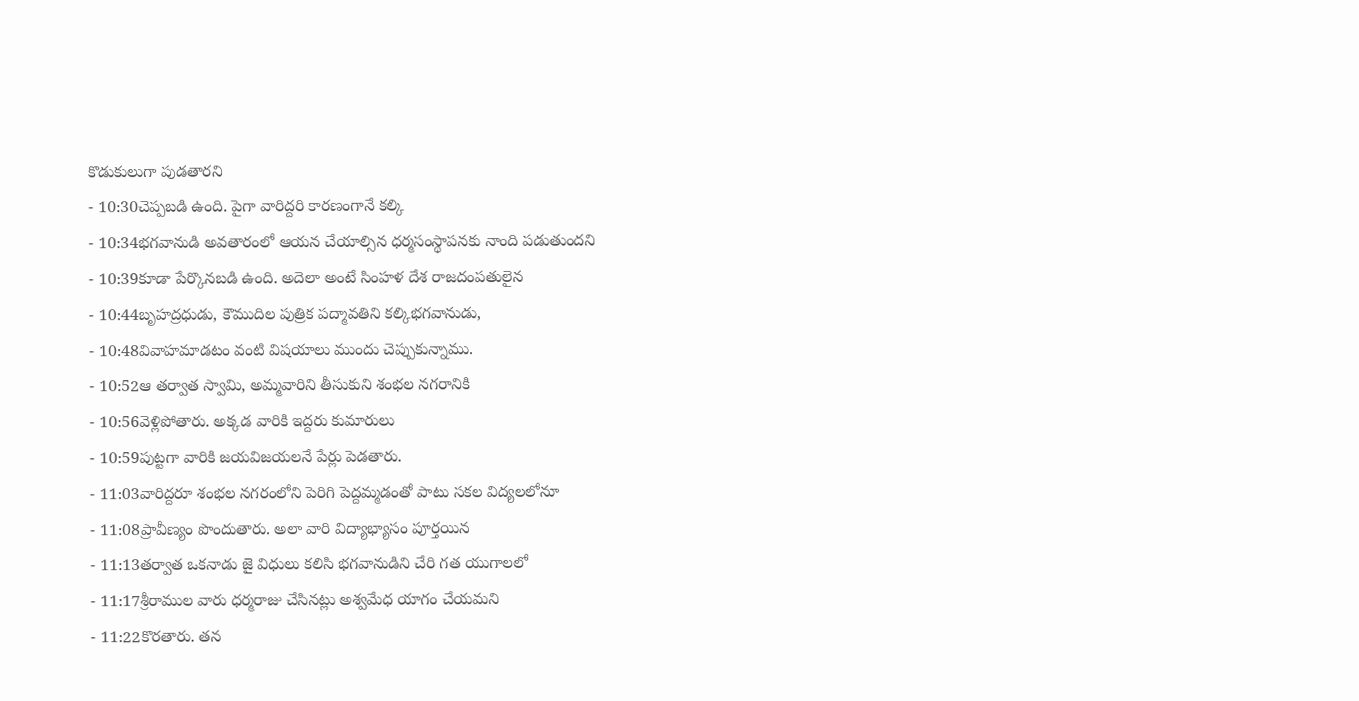కొడుకులుగా పుడతారని
- 10:30చెప్పబడి ఉంది. పైగా వారిద్దరి కారణంగానే కల్కి
- 10:34భగవానుడి అవతారంలో ఆయన చేయాల్సిన ధర్మసంస్థాపనకు నాంది పడుతుందని
- 10:39కూడా పేర్కొనబడి ఉంది. అదెలా అంటే సింహళ దేశ రాజదంపతులైన
- 10:44బృహద్రధుడు, కౌముదిల పుత్రిక పద్మావతిని కల్కిభగవానుడు,
- 10:48వివాహమాడటం వంటి విషయాలు ముందు చెప్పుకున్నాము.
- 10:52ఆ తర్వాత స్వామి, అమ్మవారిని తీసుకుని శంభల నగరానికి
- 10:56వెళ్లిపోతారు. అక్కడ వారికి ఇద్దరు కుమారులు
- 10:59పుట్టగా వారికి జయవిజయలనే పేర్లు పెడతారు.
- 11:03వారిద్దరూ శంభల నగరంలోని పెరిగి పెద్దమ్మడంతో పాటు సకల విద్యలలోనూ
- 11:08ప్రావీణ్యం పొందుతారు. అలా వారి విద్యాభ్యాసం పూర్తయిన
- 11:13తర్వాత ఒకనాడు జై విధులు కలిసి భగవానుడిని చేరి గత యుగాలలో
- 11:17శ్రీరాముల వారు ధర్మరాజు చేసినట్లు అశ్వమేధ యాగం చేయమని
- 11:22కొరతారు. తన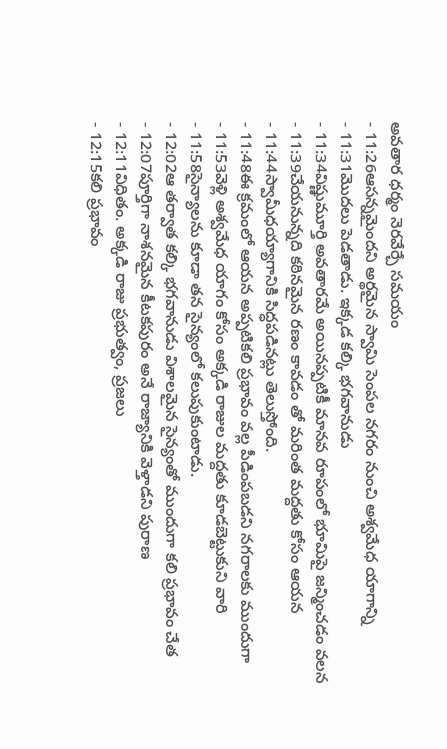అవతార ధర్మం నెరవేర్చే సమయం
- 11:26ఆసన్నమైందని అర్థమైన స్వామి సెంపల నగరం నుంచి అశ్వమేధ యాగాన్ని
- 11:31మొదలు పెడతాడు. ఇక్కడ కల్కి భగవానుడు
- 11:34విష్ణుమూర్తి అవతారమే అయినప్పటికీ మానవ రూపంలో భూమిపై జన్మించడం వలన
- 11:39చేయనున్నది కఠినమైన రణం కావడం తో మరింత మద్దతు కోసం ఆయన
- 11:44స్వామీధయ్యాగానికి సిద్ధపడినట్లు తెలుస్తోంది.
- 11:48ఈ క్రమంలో ఆయన అప్పటికలి ప్రభావం వల్ల పీడింపబడని నగరాలకు ముందుగా
- 11:53వెళ్లి అశ్వమేధ యాగం కోసం అక్కడి రాజుల మద్దతు కూడబెట్టుకుని వారి
- 11:58సైన్యాలను కూడా తన సైన్యంలో కలుపుకుంటాడు.
- 12:02ఆ తర్వాత కల్కి భగవానుడు విశాలమైన సైన్యంతో ముందుగా కలి ప్రభావం చేత
- 12:07పూర్తిగా నాశనమైన కీటకపురం అనే రాజ్యానికి వెళ్తాడని పురాణ
- 12:11విధితం. అక్కడి రాజు ప్రభుత్వం, ప్రజలు
- 12:15కలి ప్రభావం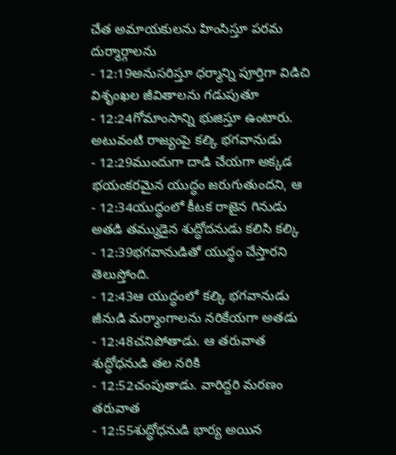చేత అమాయకులను హింసిస్తూ పరమ దుర్మార్గాలను
- 12:19అనుసరిస్తూ ధర్మాన్ని పూర్తిగా విడిచి విశృంఖల జీవితాలను గడుపుతూ
- 12:24గోమాంసాన్ని భుజిస్తూ ఉంటారు. అటువంటి రాజ్యంపై కల్కి భగవానుడు
- 12:29ముందుగా దాడి చేయగా అక్కడ భయంకరమైన యుద్ధం జరుగుతుందని, ఆ
- 12:34యుద్ధంలో కీటక రాజైన గినుడు అతడి తమ్ముడైన శుద్ధోదనుడు కలిసి కల్కి
- 12:39భగవానుడితో యుద్ధం చేస్తారని తెలుస్తోంది.
- 12:43ఆ యుద్ధంలో కల్కి భగవానుడు జీనుడి మర్మాంగాలను నరికేయగా అతడు
- 12:48చనిపోతాడు. ఆ తరువాత శుద్ధోధనుడి తల నరికి
- 12:52చంపుతాడు. వారిద్దరి మరణం తరువాత
- 12:55శుద్ధోధనుడి భార్య అయిన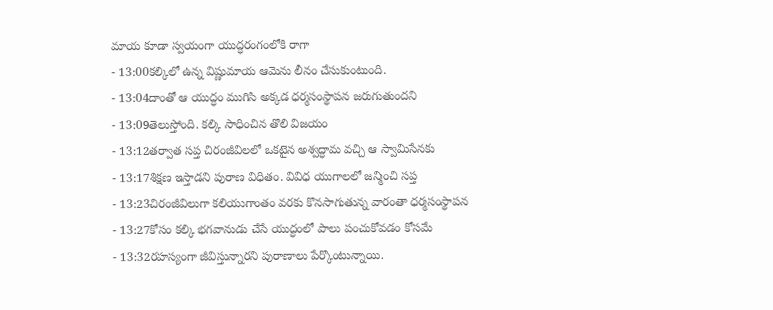మాయ కూడా స్వయంగా యుద్ధరంగంలోకి రాగా
- 13:00కల్కిలో ఉన్న విష్ణుమాయ ఆమెను లీనం చేసుకుంటుంది.
- 13:04దాంతో ఆ యుద్ధం ముగిసి అక్కడ ధర్మసంస్థాపన జరుగుతుందని
- 13:09తెలుస్తోంది. కల్కి సాధించిన తొలి విజయం
- 13:12తర్వాత సప్త చిరంజీవిలలో ఒకటైన అశ్వద్ధామ వచ్చి ఆ స్వామిసేనకు
- 13:17శిక్షణ ఇస్తాడని పురాణ విధితం. వివిధ యుగాలలో జన్మించి సప్త
- 13:23చిరంజీవిలుగా కలియుగాంతం వరకు కొనసాగుతున్న వారంతా ధర్మసంస్థాపన
- 13:27కోసం కల్కి భగవానుడు చేసే యుద్ధంలో పాలు పంచుకోవడం కోసమే
- 13:32రహస్యంగా జీవిస్తున్నారని పురాణాలు పేర్కొంటున్నాయి.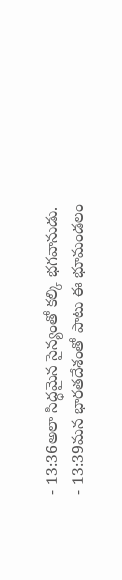- 13:36అలా సిద్ధమైన సైన్యంతో కల్కి భగవానుడు.
- 13:39మన భారతదేశంతో పాటు ఈ భూమండలం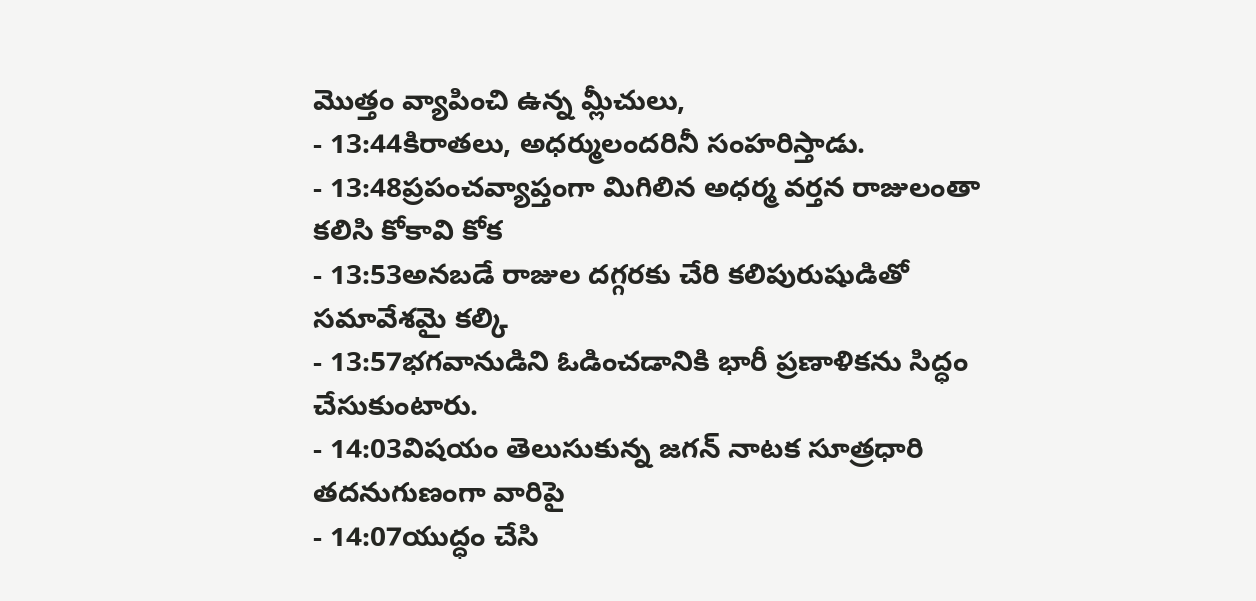మొత్తం వ్యాపించి ఉన్న మ్లీచులు,
- 13:44కిరాతలు, అధర్ములందరినీ సంహరిస్తాడు.
- 13:48ప్రపంచవ్యాప్తంగా మిగిలిన అధర్మ వర్తన రాజులంతా కలిసి కోకావి కోక
- 13:53అనబడే రాజుల దగ్గరకు చేరి కలిపురుషుడితో సమావేశమై కల్కి
- 13:57భగవానుడిని ఓడించడానికి భారీ ప్రణాళికను సిద్ధం చేసుకుంటారు.
- 14:03విషయం తెలుసుకున్న జగన్ నాటక సూత్రధారి తదనుగుణంగా వారిపై
- 14:07యుద్ధం చేసి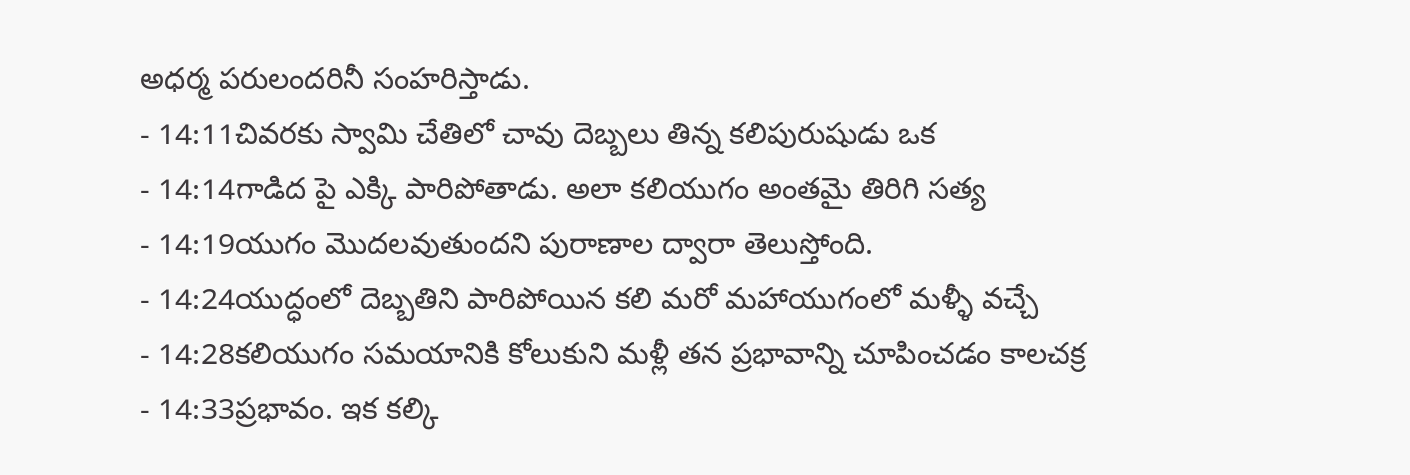అధర్మ పరులందరినీ సంహరిస్తాడు.
- 14:11చివరకు స్వామి చేతిలో చావు దెబ్బలు తిన్న కలిపురుషుడు ఒక
- 14:14గాడిద పై ఎక్కి పారిపోతాడు. అలా కలియుగం అంతమై తిరిగి సత్య
- 14:19యుగం మొదలవుతుందని పురాణాల ద్వారా తెలుస్తోంది.
- 14:24యుద్ధంలో దెబ్బతిని పారిపోయిన కలి మరో మహాయుగంలో మళ్ళీ వచ్చే
- 14:28కలియుగం సమయానికి కోలుకుని మళ్లీ తన ప్రభావాన్ని చూపించడం కాలచక్ర
- 14:33ప్రభావం. ఇక కల్కి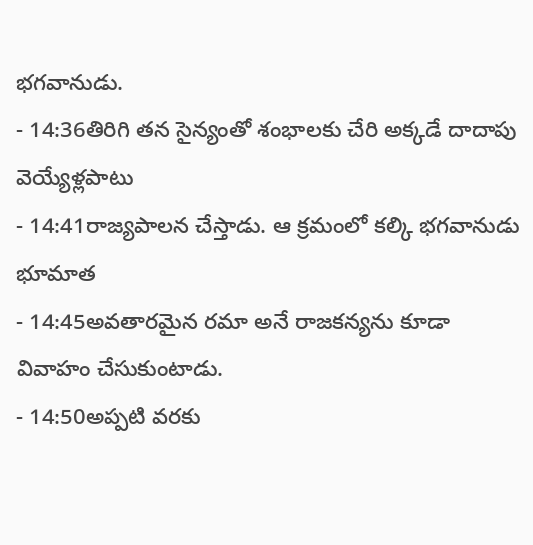భగవానుడు.
- 14:36తిరిగి తన సైన్యంతో శంభాలకు చేరి అక్కడే దాదాపు వెయ్యేళ్లపాటు
- 14:41రాజ్యపాలన చేస్తాడు. ఆ క్రమంలో కల్కి భగవానుడు భూమాత
- 14:45అవతారమైన రమా అనే రాజకన్యను కూడా వివాహం చేసుకుంటాడు.
- 14:50అప్పటి వరకు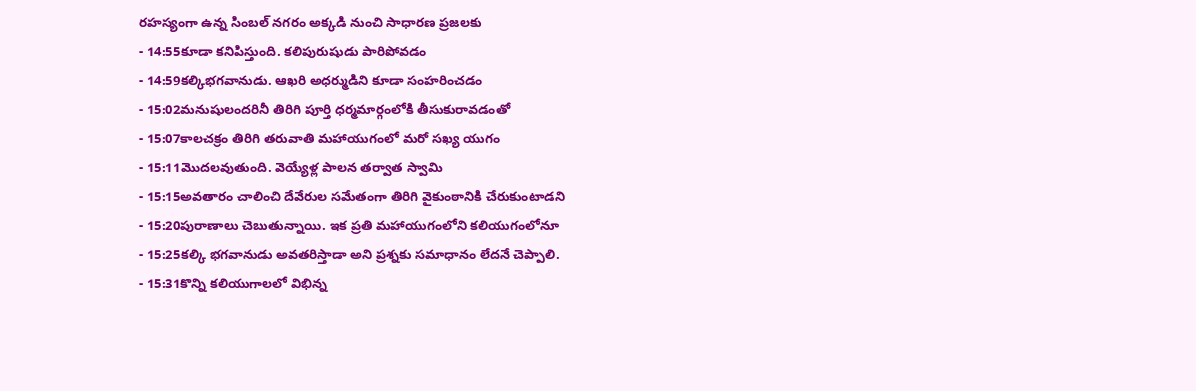రహస్యంగా ఉన్న సింబల్ నగరం అక్కడి నుంచి సాధారణ ప్రజలకు
- 14:55కూడా కనిపిస్తుంది. కలిపురుషుడు పారిపోవడం
- 14:59కల్కిభగవానుడు. ఆఖరి అధర్ముడిని కూడా సంహరించడం
- 15:02మనుషులందరినీ తిరిగి పూర్తి ధర్మమార్గంలోకి తీసుకురావడంతో
- 15:07కాలచక్రం తిరిగి తరువాతి మహాయుగంలో మరో సఖ్య యుగం
- 15:11మొదలవుతుంది. వెయ్యేళ్ల పాలన తర్వాత స్వామి
- 15:15అవతారం చాలించి దేవేరుల సమేతంగా తిరిగి వైకుంఠానికి చేరుకుంటాడని
- 15:20పురాణాలు చెబుతున్నాయి. ఇక ప్రతి మహాయుగంలోని కలియుగంలోనూ
- 15:25కల్కి భగవానుడు అవతరిస్తాడా అని ప్రశ్నకు సమాధానం లేదనే చెప్పాలి.
- 15:31కొన్ని కలియుగాలలో విభిన్న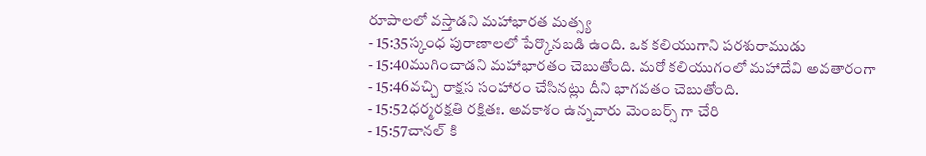రూపాలలో వస్తాడని మహాభారత మత్స్య
- 15:35స్కంధ పురాణాలలో పేర్కొనబడి ఉంది. ఒక కలియుగాని పరశురాముడు
- 15:40ముగించాడని మహాభారతం చెబుతోంది. మరో కలియుగంలో మహాదేవి అవతారంగా
- 15:46వచ్చి రాక్షస సంహారం చేసినట్లు దీని భాగవతం చెబుతోంది.
- 15:52ధర్మరక్షతి రక్షితః. అవకాశం ఉన్నవారు మెంబర్స్ గా చేరి
- 15:57చానల్ కి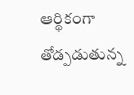ఆర్థికంగా తోడ్పడుతున్న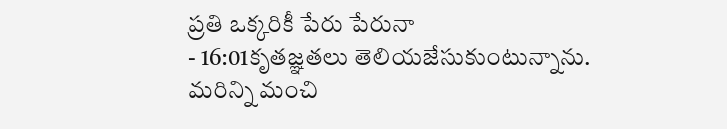ప్రతి ఒక్కరికీ పేరు పేరునా
- 16:01కృతజ్ఞతలు తెలియజేసుకుంటున్నాను. మరిన్ని మంచి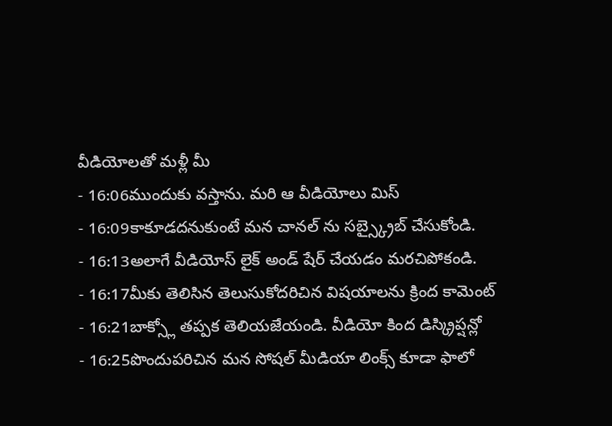వీడియోలతో మళ్లీ మీ
- 16:06ముందుకు వస్తాను. మరి ఆ వీడియోలు మిస్
- 16:09కాకూడదనుకుంటే మన చానల్ ను సబ్స్క్రైబ్ చేసుకోండి.
- 16:13అలాగే వీడియోస్ లైక్ అండ్ షేర్ చేయడం మరచిపోకండి.
- 16:17మీకు తెలిసిన తెలుసుకోదరిచిన విషయాలను క్రింద కామెంట్
- 16:21బాక్స్లో తప్పక తెలియజేయండి. వీడియో కింద డిస్క్రిప్షన్లో
- 16:25పొందుపరిచిన మన సోషల్ మీడియా లింక్స్ కూడా ఫాలో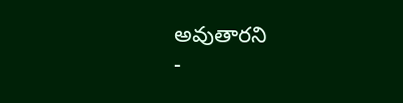అవుతారని
-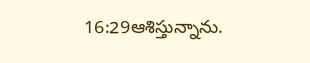16:29ఆశిస్తున్నాను.